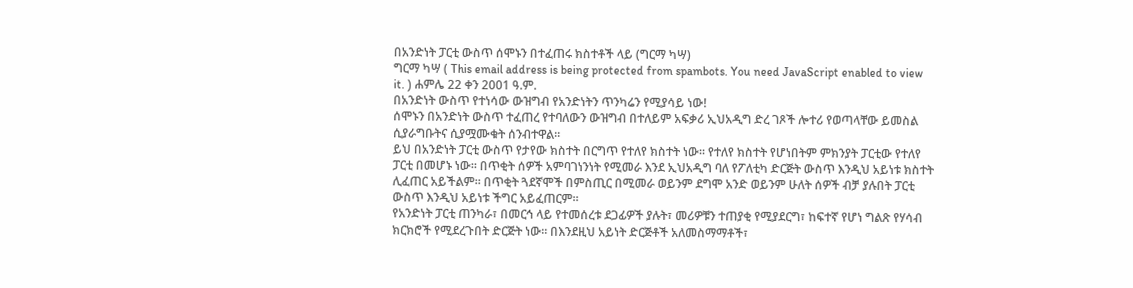በአንድነት ፓርቲ ውስጥ ሰሞኑን በተፈጠሩ ክስተቶች ላይ (ግርማ ካሣ)
ግርማ ካሣ ( This email address is being protected from spambots. You need JavaScript enabled to view it. ) ሐምሌ 22 ቀን 2001 ዓ.ም.
በአንድነት ውስጥ የተነሳው ውዝግብ የአንድነትን ጥንካሬን የሚያሳይ ነው!
ሰሞኑን በአንድነት ውስጥ ተፈጠረ የተባለውን ውዝግብ በተለይም አፍቃሪ ኢህአዲግ ድረ ገጾች ሎተሪ የወጣላቸው ይመስል ሲያራግቡትና ሲያሟሙቁት ሰንብተዋል።
ይህ በአንድነት ፓርቲ ውስጥ የታየው ክስተት በርግጥ የተለየ ክስተት ነው። የተለየ ክስተት የሆነበትም ምክንያት ፓርቲው የተለየ ፓርቲ በመሆኑ ነው። በጥቂት ሰዎች አምባገነንነት የሚመራ እንደ ኢህአዲግ ባለ የፖለቲካ ድርጅት ውስጥ እንዲህ አይነቱ ክስተት ሊፈጠር አይችልም። በጥቂት ጓደኛሞች በምስጢር በሚመራ ወይንም ደግሞ አንድ ወይንም ሁለት ሰዎች ብቻ ያሉበት ፓርቲ ውስጥ እንዲህ አይነቱ ችግር አይፈጠርም።
የአንድነት ፓርቲ ጠንካራ፣ በመርኅ ላይ የተመሰረቱ ደጋፊዎች ያሉት፣ መሪዎቹን ተጠያቂ የሚያደርግ፣ ከፍተኛ የሆነ ግልጽ የሃሳብ ክርክሮች የሚደረጉበት ድርጅት ነው። በእንደዚህ አይነት ድርጅቶች አለመስማማቶች፣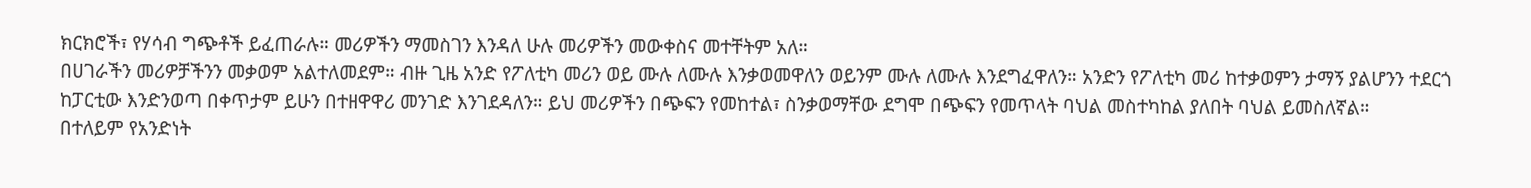ክርክሮች፣ የሃሳብ ግጭቶች ይፈጠራሉ። መሪዎችን ማመስገን እንዳለ ሁሉ መሪዎችን መውቀስና መተቸትም አለ።
በሀገራችን መሪዎቻችንን መቃወም አልተለመደም። ብዙ ጊዜ አንድ የፖለቲካ መሪን ወይ ሙሉ ለሙሉ እንቃወመዋለን ወይንም ሙሉ ለሙሉ እንደግፈዋለን። አንድን የፖለቲካ መሪ ከተቃወምን ታማኝ ያልሆንን ተደርጎ ከፓርቲው እንድንወጣ በቀጥታም ይሁን በተዘዋዋሪ መንገድ እንገደዳለን። ይህ መሪዎችን በጭፍን የመከተል፣ ስንቃወማቸው ደግሞ በጭፍን የመጥላት ባህል መስተካከል ያለበት ባህል ይመስለኛል።
በተለይም የአንድነት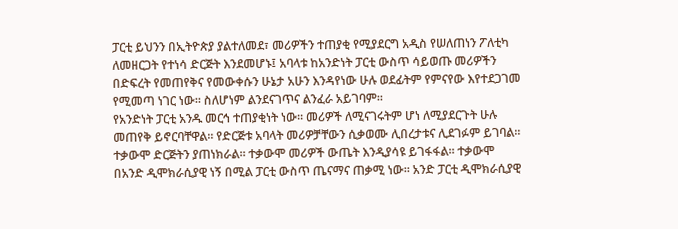ፓርቲ ይህንን በኢትዮጵያ ያልተለመደ፣ መሪዎችን ተጠያቂ የሚያደርግ አዲስ የሠለጠነን ፖለቲካ ለመዘርጋት የተነሳ ድርጅት እንደመሆኑ፤ አባላቱ ከአንድነት ፓርቲ ውስጥ ሳይወጡ መሪዎችን በድፍረት የመጠየቅና የመውቀሱን ሁኔታ አሁን እንዳየነው ሁሉ ወደፊትም የምናየው እየተደጋገመ የሚመጣ ነገር ነው። ስለሆነም ልንደናገጥና ልንፈራ አይገባም።
የአንድነት ፓርቲ አንዱ መርኅ ተጠያቂነት ነው። መሪዎች ለሚናገሩትም ሆነ ለሚያደርጉት ሁሉ መጠየቅ ይኖርባቸዋል። የድርጅቱ አባላት መሪዎቻቸውን ሲቃወሙ ሊበረታቱና ሊደገፉም ይገባል። ተቃውሞ ድርጅትን ያጠነክራል። ተቃውሞ መሪዎች ውጤት እንዲያሳዩ ይገፋፋል። ተቃውሞ በአንድ ዲሞክራሲያዊ ነኝ በሚል ፓርቲ ውስጥ ጤናማና ጠቃሚ ነው። አንድ ፓርቲ ዲሞክራሲያዊ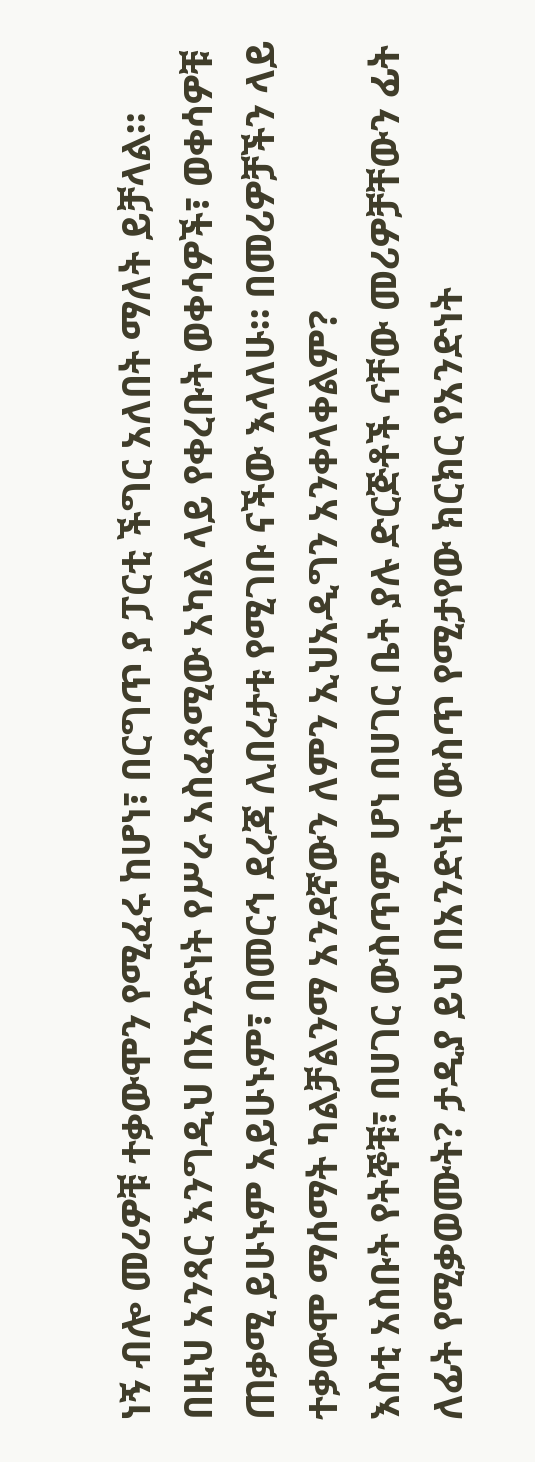ነኝ ብሎ መሪዎቹ ተቃውሞን የሚፈሩ ከሆነ፣ በርግጥ ያ ፓርቲ ችግር አለበት ማለት ይቻላል።
በዚህ አንጻር እንግዲህ በአንድነት የሥራ አስፈጻሚው አካል ላይ የቀረቡት ወቀሳዎች፣ ወቀሳዎቹ ጠቃሚ ይሁኑም አይሁኑም፣ በመርኅ ደረጃ ሊበረታቱ የሚገቡ ናችው እላለሁ። በመሪዎቻችን ላይ ተቃውሞ ማሰማት ካልቻልንማ አንደኛውን ለምን ኢህአዲግን አንቀላቀልም?
እስቲ አስቡት የትኞቹ፣ በሀገር ውስጥም ሆነ በሀገር ቤት ያሉ ድርጅቶች ናቸው መሪዎቻቸውን ፊት ለፊት የሚቃወሙት? ታዲያ ይህ በአንድነት ውስጥ የሚታየው ክርክር የአንድነት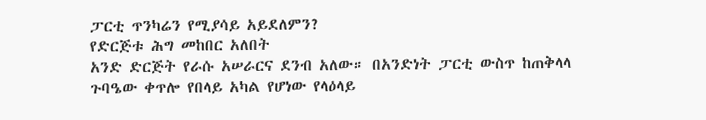ፓርቲ ጥንካሬን የሚያሳይ አይደለምን?
የድርጅቱ ሕግ መከበር አለበት
አንድ ድርጅት የራሱ አሠራርና ደንብ አለው። በአንድነት ፓርቲ ውስጥ ከጠቅላላ ጉባዔው ቀጥሎ የበላይ አካል የሆነው የላዕላይ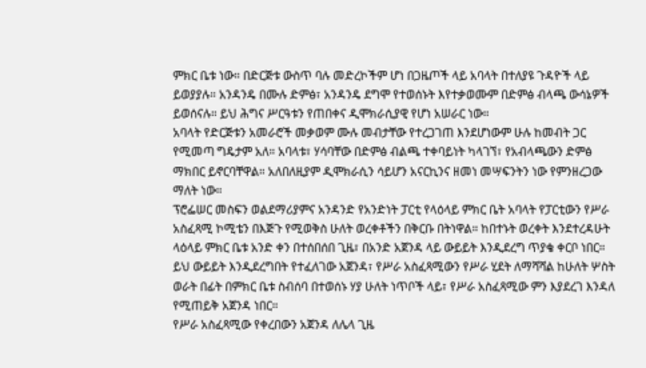ምክር ቤቱ ነው። በድርጅቱ ውስጥ ባሉ መድረኮችም ሆነ በጋዜጦች ላይ አባላት በተለያዩ ጉዳዮች ላይ ይወያያሉ። አንዳንዴ በሙሉ ድምፅ፣ አንዳንዴ ደግሞ የተወሰኑት እየተቃወሙም በድምፅ ብላጫ ውሳኔዎች ይወሰናሉ። ይህ ሕግና ሥርዓቱን የጠበቀና ዲሞክራሲያዊ የሆነ አሠራር ነው።
አባላት የድርጅቱን አመራሮች መቃወም ሙሉ መብታቸው የተረጋገጠ እንደሆነውም ሁሉ ከመብት ጋር የሚመጣ ግዴታም አለ። አባላቱ፣ ሃሳባቸው በድምፅ ብልጫ ተቀባይነት ካላገኘ፣ የአብላጫውን ድምፅ ማክበር ይኖርባቸዋል። አለበለዚያም ዲሞክራሲን ሳይሆን አናርኪንና ዘመነ መሣፍንትን ነው የምንዘረጋው ማለት ነው።
ፕሮፌሠር መስፍን ወልደማሪያምና አንዳንድ የአንድነት ፓርቲ የላዕላይ ምክር ቤት አባላት የፓርቲውን የሥራ አስፈጻሚ ኮሚቴን በእጅጉ የሚወቅስ ሁለት ወረቀቶችን በቅርቡ በትነዋል። ከበተኑት ወረቀት እንደተረዳሁት ላዕላይ ምክር ቤቱ አንድ ቀን በተሰበሰበ ጊዜ፣ በአንድ አጀንዳ ላይ ውይይት እንዲደረግ ጥያቄ ቀርቦ ነበር። ይህ ውይይት እንዲደረግበት የተፈለገው አጀንዳ፣ የሥራ አስፈጻሚውን የሥራ ሂደት ለማሻሻል ከሁለት ሦስት ወራት በፊት በምክር ቤቱ ስብሰባ በተወሰኑ ሃያ ሁለት ነጥቦች ላይ፣ የሥራ አስፈጻሚው ምን እያደረገ እንዳለ የሚጠይቅ አጀንዳ ነበር።
የሥራ አስፈጻሚው የቀረበውን አጀንዳ ለሌላ ጊዜ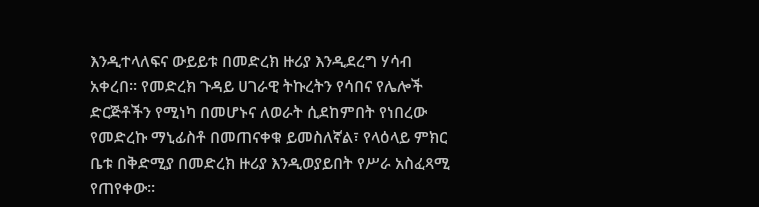እንዲተላለፍና ውይይቱ በመድረክ ዙሪያ እንዲደረግ ሃሳብ አቀረበ። የመድረክ ጉዳይ ሀገራዊ ትኩረትን የሳበና የሌሎች ድርጅቶችን የሚነካ በመሆኑና ለወራት ሲደከምበት የነበረው የመድረኩ ማኒፊስቶ በመጠናቀቁ ይመስለኛል፣ የላዕላይ ምክር ቤቱ በቅድሚያ በመድረክ ዙሪያ እንዲወያይበት የሥራ አስፈጻሚ የጠየቀው።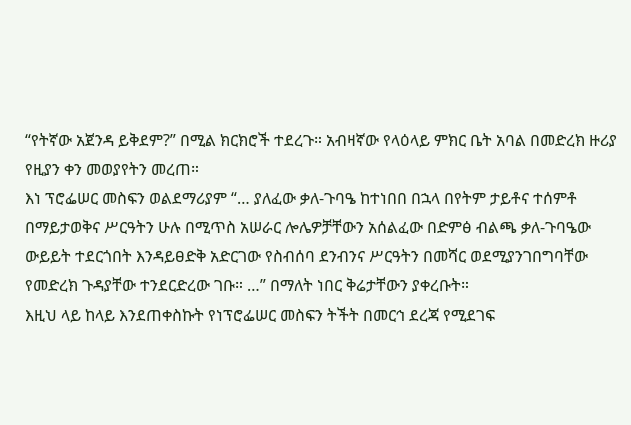“የትኛው አጀንዳ ይቅደም?” በሚል ክርክሮች ተደረጉ። አብዛኛው የላዕላይ ምክር ቤት አባል በመድረክ ዙሪያ የዚያን ቀን መወያየትን መረጠ።
እነ ፕሮፌሠር መስፍን ወልደማሪያም “… ያለፈው ቃለ-ጉባዔ ከተነበበ በኋላ በየትም ታይቶና ተሰምቶ በማይታወቅና ሥርዓትን ሁሉ በሚጥስ አሠራር ሎሌዎቻቸውን አሰልፈው በድምፅ ብልጫ ቃለ-ጉባዔው ውይይት ተደርጎበት እንዳይፀድቅ አድርገው የስብሰባ ደንብንና ሥርዓትን በመሻር ወደሚያንገበግባቸው የመድረክ ጉዳያቸው ተንደርድረው ገቡ። …” በማለት ነበር ቅሬታቸውን ያቀረቡት።
እዚህ ላይ ከላይ እንደጠቀስኩት የነፕሮፌሠር መስፍን ትችት በመርኅ ደረጃ የሚደገፍ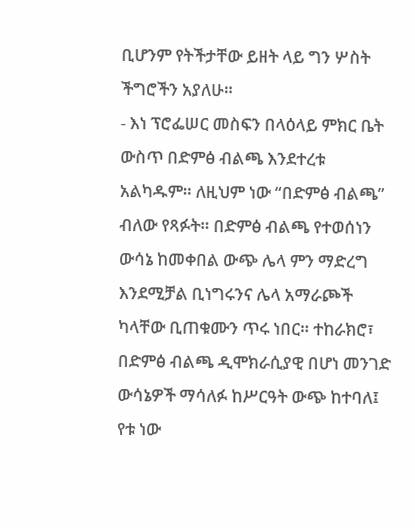ቢሆንም የትችታቸው ይዘት ላይ ግን ሦስት ችግሮችን አያለሁ።
- እነ ፕሮፌሠር መስፍን በላዕላይ ምክር ቤት ውስጥ በድምፅ ብልጫ እንደተረቱ አልካዱም። ለዚህም ነው “በድምፅ ብልጫ” ብለው የጻፉት። በድምፅ ብልጫ የተወሰነን ውሳኔ ከመቀበል ውጭ ሌላ ምን ማድረግ እንደሚቻል ቢነግሩንና ሌላ አማራጮች ካላቸው ቢጠቁሙን ጥሩ ነበር። ተከራክሮ፣ በድምፅ ብልጫ ዲሞክራሲያዊ በሆነ መንገድ ውሳኔዎች ማሳለፉ ከሥርዓት ውጭ ከተባለ፤ የቱ ነው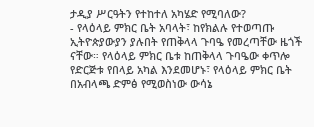ታዲያ ሥርዓትን የተከተለ አካሄድ የሚባለው?
- የላዕላይ ምክር ቤት አባላት፣ ከየክልሉ የተወጣጡ ኢትዮጵያውያን ያሉበት የጠቅላላ ጉባዔ የመረጣቸው ዜጎች ናቸው። የላዕላይ ምክር ቤቱ ከጠቅላላ ጉባዔው ቀጥሎ የድርጅቱ የበላይ አካል እንደመሆኑ፣ የላዕላይ ምክር ቤት በአብላጫ ድምፅ የሚወስነው ውሳኔ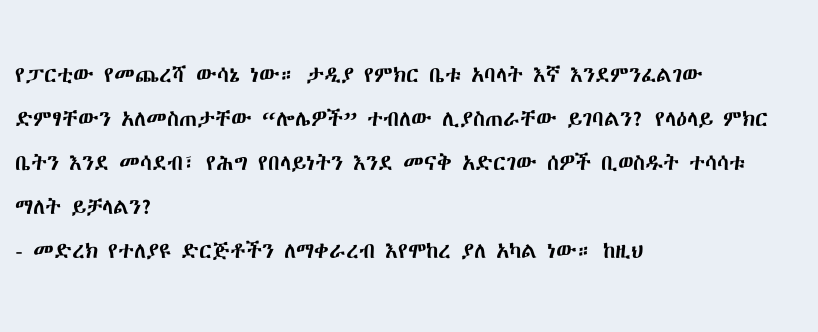የፓርቲው የመጨረሻ ውሳኔ ነው። ታዲያ የምክር ቤቱ አባላት እኛ እንደምንፈልገው ድምፃቸውን አለመስጠታቸው “ሎሌዎች” ተብለው ሊያስጠራቸው ይገባልን? የላዕላይ ምክር ቤትን እንደ መሳደብ፣ የሕግ የበላይነትን እንደ መናቅ አድርገው ሰዎች ቢወስዱት ተሳሳቱ ማለት ይቻላልን?
- መድረክ የተለያዩ ድርጅቶችን ለማቀራረብ እየሞከረ ያለ አካል ነው። ከዚህ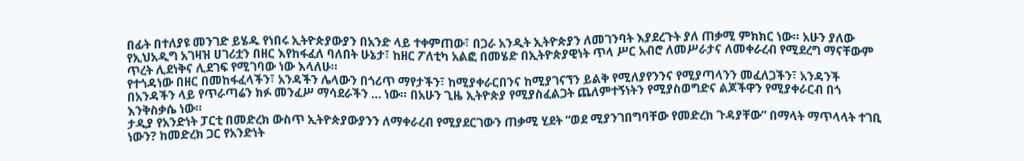በፊት በተለያዩ መንገድ ይሄዱ የነበሩ ኢትዮጵያውያን በአንድ ላይ ተቀምጠው፣ በጋራ አንዲት ኢትዮጵያን ለመገንባት እያደረጉት ያለ ጠቃሚ ምክክር ነው። አሁን ያለው የኢህአዲግ አገዛዝ ሀገሪቷን በዘር እየከፋፈለ ባለበት ሁኔታ፣ ከዘር ፖለቲካ አልፎ በመሄድ በኢትዮጵያዊነት ጥላ ሥር አብሮ ለመሥራታና ለመቀራረብ የሚደረግ ማናቸውም ጥረት ሊደነቅና ሊደገፍ የሚገባው ነው እላለሁ።
የተጎዳነው በዘር በመከፋፈላችን፣ አንዳችን ሌላውን በጎሪጥ ማየታችን፣ ከሚያቀራርበንና ከሚያገናኘን ይልቅ የሚለያየንንና የሚያጣላንን መፈለጋችን፣ አንዳንች በአንዳችን ላይ የጥራጣሬን ክፉ መንፈሥ ማሳደራችን … ነው። በአሁን ጊዜ ኢትዮጵያ የሚያስፈልጋት ጨለምተኝነትን የሚያስወግድና ልጆችዋን የሚያቀራርብ በጎ እንቅስቃሴ ነው።
ታዲያ የአንድነት ፓርቲ በመድረክ ውስጥ ኢትዮጵያውያንን ለማቀራረብ የሚያደርገውን ጠቃሚ ሂደት “ወደ ሚያንገበግባቸው የመድረክ ጉዳያቸው” በማላት ማጥላላት ተገቢ ነውን? ከመድረክ ጋር የአንድነት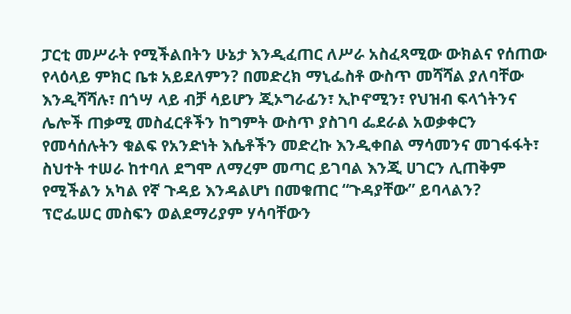ፓርቲ መሥራት የሚችልበትን ሁኔታ እንዲፈጠር ለሥራ አስፈጻሚው ውክልና የሰጠው የላዕላይ ምክር ቤቱ አይደለምን? በመድረክ ማኒፌስቶ ውስጥ መሻሻል ያለባቸው እንዲሻሻሉ፣ በጎሣ ላይ ብቻ ሳይሆን ጂኦግራፊን፣ ኢኮኖሚን፣ የህዝብ ፍላጎትንና ሌሎች ጠቃሚ መስፈርቶችን ከግምት ውስጥ ያስገባ ፌደራል አወቃቀርን የመሳሰሉትን ቁልፍ የአንድነት እሴቶችን መድረኩ እንዲቀበል ማሳመንና መገፋፋት፣ ስህተት ተሠራ ከተባለ ደግሞ ለማረም መጣር ይገባል እንጂ ሀገርን ሊጠቅም የሚችልን አካል የኛ ጉዳይ እንዳልሆነ በመቁጠር “ጉዳያቸው” ይባላልን?
ፕሮፌሠር መስፍን ወልደማሪያም ሃሳባቸውን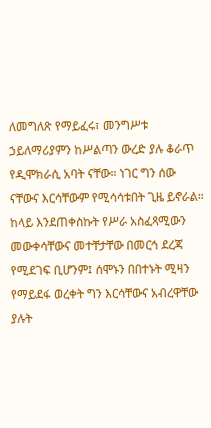ለመግለጽ የማይፈሩ፣ መንግሥቱ ኃይለማሪያምን ከሥልጣን ውረድ ያሉ ቆራጥ የዲሞክራሲ አባት ናቸው። ነገር ግን ሰው ናቸውና እርሳቸውም የሚሳሳቱበት ጊዜ ይኖራል።
ከላይ እንደጠቀስኩት የሥራ አስፈጻሚውን መውቀሳቸውና መተቸታቸው በመርኅ ደረጃ የሚደገፍ ቢሆንም፤ ሰሞኑን በበተኑት ሚዛን የማይደፋ ወረቀት ግን እርሳቸውና አብረዋቸው ያሉት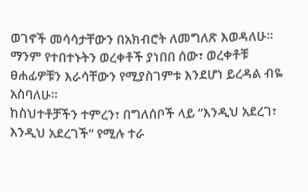ወገኖች መሳሳታቸውን በአክብሮት ለመግለጽ እወዳለሁ። ማንም የተበተኑትን ወረቀቶች ያነበበ ሰው፣ ወረቀቶቹ ፀሐፊዎቹን እራሳቸውን የሚያስገምቱ እንደሆነ ይረዳል ብዬ አስባለሁ።
ከስህተቶቻችን ተምረን፣ በግለሰቦች ላይ “እንዲህ አደረገ፣ እንዲህ አደረገች” የሚሉ ተራ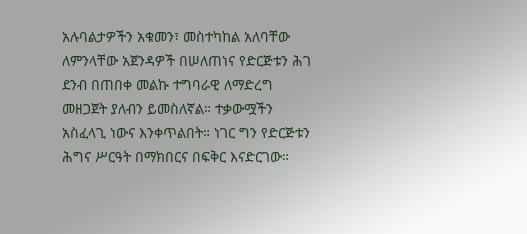አሉባልታዎችን አቁመን፣ መስተካከል አለባቸው ለምንላቸው አጀንዳዎች በሠለጠነና የድርጅቱን ሕገ ደንብ በጠበቀ መልኩ ተግባራዊ ለማድረግ መዘጋጀት ያለብን ይመስለኛል። ተቃውሟችን አስፈላጊ ነውና እንቀጥልበት። ነገር ግን የድርጅቱን ሕግና ሥርዓት በማክበርና በፍቅር እናድርገው።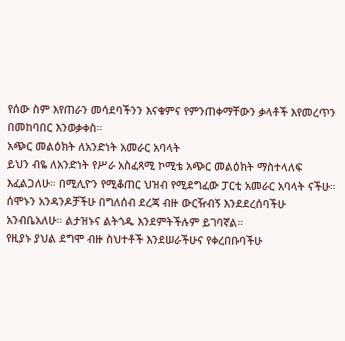የሰው ስም እየጠራን መሳደባችንን እናቁምና የምንጠቀማቸውን ቃላቶች እየመረጥን በመከባበር እንወቃቀስ።
አጭር መልዕክት ለአንድነት አመራር አባላት
ይህን ብዬ ለአንድነት የሥራ አስፈጻሚ ኮሚቴ አጭር መልዕክት ማስተላለፍ እፈልጋለሁ። በሚሊዮን የሚቆጠር ህዝብ የሚደግፈው ፓርቲ አመራር አባላት ናችሁ። ሰሞኑን አንዳንዶቻችሁ በግለሰብ ደረጃ ብዙ ውርዥብኝ እንደደረሰባችሁ አንብቤአለሁ። ልታዝኑና ልትጎዱ እንደምትችሉም ይገባኛል።
የዚያኑ ያህል ደግሞ ብዙ ስህተቶች እንደሠራችሁና የቀረበቡባችሁ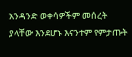አንዳንድ ወቀሳዎችም መሰረት ያላቸው እንደሆኑ እናንተም የምታጡት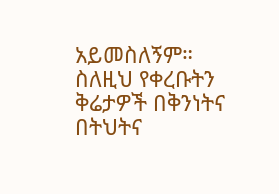አይመስለኝም።
ስለዚህ የቀረቡትን ቅሬታዎች በቅንነትና በትህትና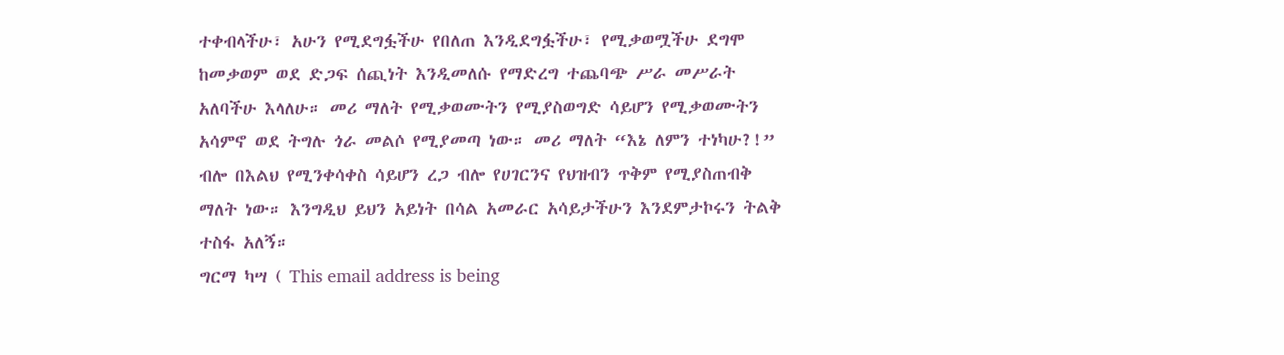ተቀብላችሁ፣ አሁን የሚደግፏችሁ የበለጠ እንዲደግፏችሁ፣ የሚቃወሟችሁ ደግሞ ከመቃወም ወደ ድጋፍ ሰጪነት እንዲመለሱ የማድረግ ተጨባጭ ሥራ መሥራት አለባችሁ እላለሁ። መሪ ማለት የሚቃወሙትን የሚያስወግድ ሳይሆን የሚቃወሙትን አሳምኖ ወደ ትግሉ ጎራ መልሶ የሚያመጣ ነው። መሪ ማለት “እኔ ለምን ተነካሁ?!” ብሎ በእልህ የሚንቀሳቀስ ሳይሆን ረጋ ብሎ የሀገርንና የህዝብን ጥቅም የሚያስጠብቅ ማለት ነው። እንግዲህ ይህን አይነት በሳል አመራር አሳይታችሁን እንደምታኮሩን ትልቅ ተስፋ አለኝ።
ግርማ ካሣ ( This email address is being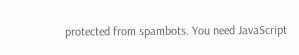protected from spambots. You need JavaScript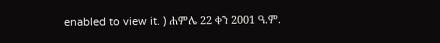enabled to view it. ) ሐምሌ 22 ቀን 2001 ዓ.ም.